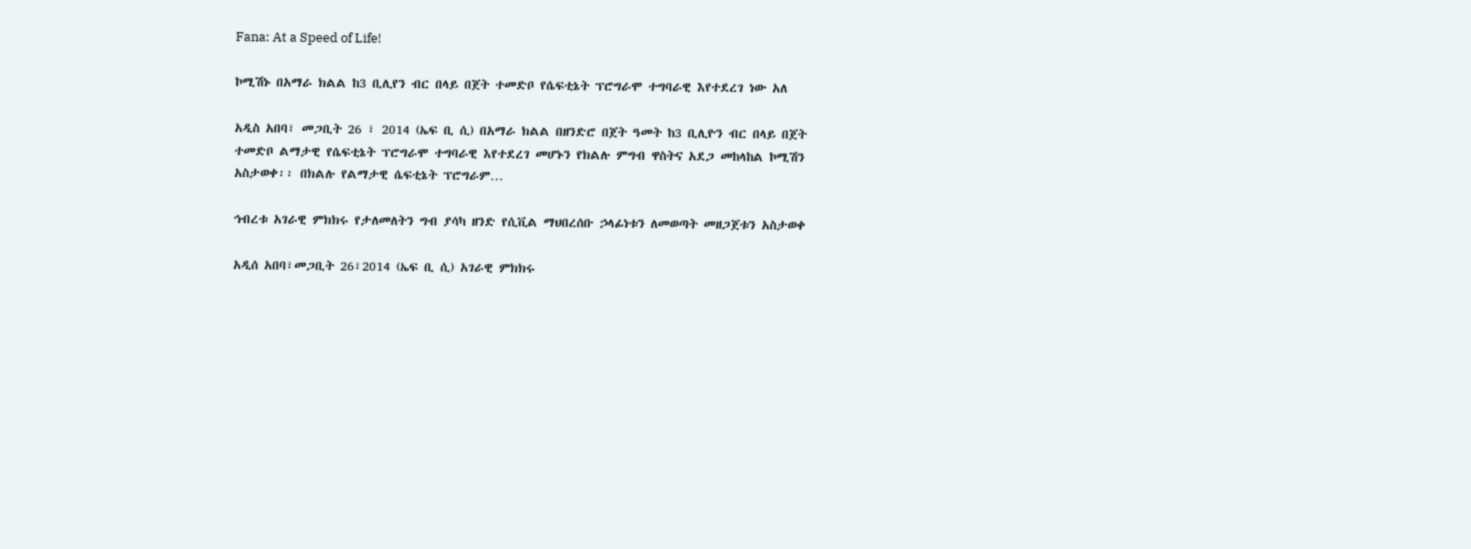Fana: At a Speed of Life!

ኮሚሽኑ በአማራ ክልል ከ3 ቢሊየን ብር በላይ በጀት ተመድቦ የሴፍቲኔት ፕሮግራሞ ተግባራዊ እየተደረገ ነው አለ

አዲስ አበባ፣ መጋቢት 26 ፣ 2014 (ኤፍ ቢ ሲ) በአማራ ክልል በዘንድሮ በጀት ዓመት ከ3 ቢሊዮን ብር በላይ በጀት ተመድቦ ልማታዊ የሴፍቲኔት ፕሮግራሞ ተግባራዊ እየተደረገ መሆኑን የክልሉ ምግብ ዋስትና አደጋ መከላከል ኮሚሽን አስታወቀ፡፡ በክልሉ የልማታዊ ሴፍቲኔት ፕሮግራም…

ኅብረቱ አገራዊ ምክክሩ የታለመለትን ግብ ያሳካ ዘንድ የሲቪል ማህበረሰቡ ኃላፊነቱን ለመወጣት መዘጋጀቱን አስታወቀ

አዲሰ አበባ፣መጋቢት 26፣2014 (ኤፍ ቢ ሲ) አገራዊ ምክክሩ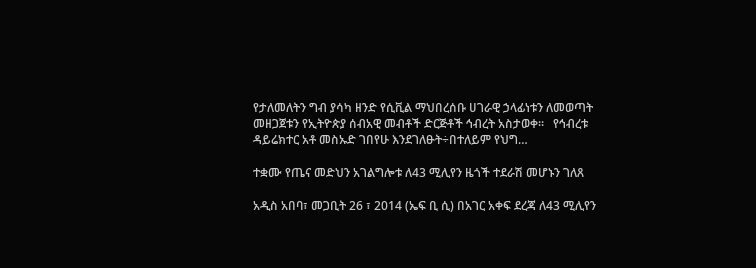የታለመለትን ግብ ያሳካ ዘንድ የሲቪል ማህበረሰቡ ሀገራዊ ኃላፊነቱን ለመወጣት መዘጋጀቱን የኢትዮጵያ ሰብአዊ መብቶች ድርጅቶች ኅብረት አስታወቀ፡፡   የኅብረቱ ዳይሬክተር አቶ መስኡድ ገበየሁ እንደገለፁት÷በተለይም የህግ…

ተቋሙ የጤና መድህን አገልግሎቱ ለ43 ሚሊየን ዜጎች ተደራሽ መሆኑን ገለጸ

አዲስ አበባ፣ መጋቢት 26 ፣ 2014 (ኤፍ ቢ ሲ) በአገር አቀፍ ደረጃ ለ43 ሚሊየን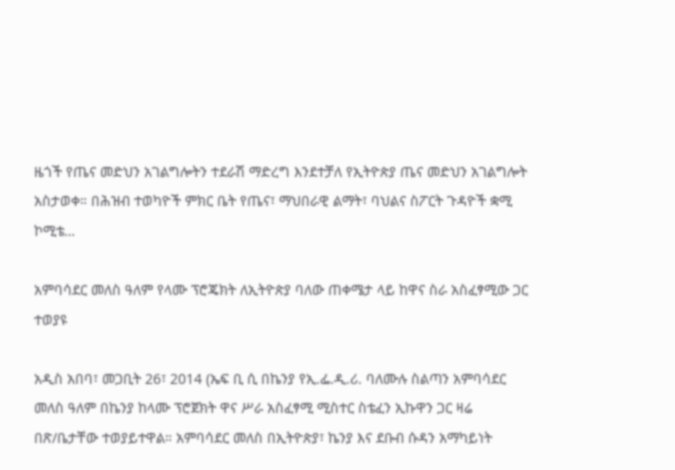ዜጎች የጤና መድህን አገልግሎትን ተደራሽ ማድረግ እንደተቻለ የኢትዮጵያ ጤና መድህን አገልግሎት አስታወቀ። በሕዝብ ተወካዮች ምክር ቤት የጤና፣ ማህበራዊ ልማት፣ ባህልና ስፖርት ጉዳዮች ቋሚ ኮሚቴ…

አምባሳደር መለስ ዓለም የላሙ ፕሮጄክት ለኢትዮጵያ ባለው ጠቀሜታ ላይ ከዋና ስራ አስፈፃሚው ጋር ተወያዩ

አዲስ አበባ፣ መጋቢት 26፣ 2014 (ኤፍ ቢ ሲ በኬንያ የኢ.ፌ.ዲ.ሪ. ባለሙሉ ስልጣን አምባሳደር መለስ ዓለም በኬንያ ከላሙ ፕሮጀክት ዋና ሥራ አስፈፃሚ ሚስተር ስቴፈን ኢኩዋን ጋር ዛሬ በጽ/ቤታቸው ተወያይተዋል። አምባሳደር መለስ በኢትዮጵያ፣ ኬንያ እና ደቡብ ሱዳን አማካይነት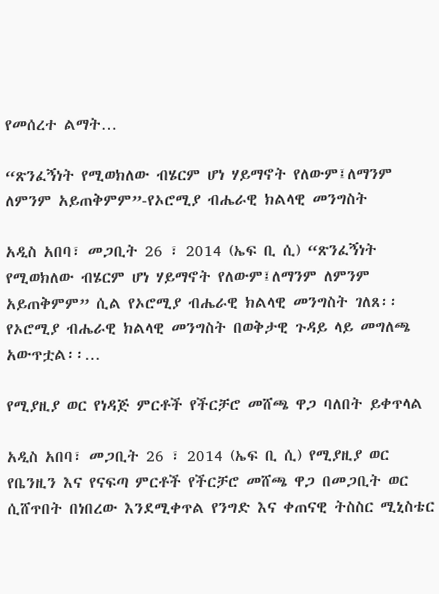የመሰረተ ልማት…

“ጽንፈኝነት የሚወክለው ብሄርም ሆነ ሃይማኖት የለውም፤ለማንም ለምንም አይጠቅምም”-የኦሮሚያ ብሔራዊ ክልላዊ መንግስት

አዲስ አበባ፣ መጋቢት 26 ፣ 2014 (ኤፍ ቢ ሲ) “ጽንፈኝነት የሚወክለው ብሄርም ሆነ ሃይማኖት የለውም፤ለማንም ለምንም አይጠቅምም” ሲል የኦሮሚያ ብሔራዊ ክልላዊ መንግስት ገለጸ፡፡   የኦሮሚያ ብሔራዊ ክልላዊ መንግስት በወቅታዊ ጉዳይ ላይ መግለጫ አውጥቷል፡፡…

የሚያዚያ ወር የነዳጅ ምርቶች የችርቻሮ መሸጫ ዋጋ ባለበት ይቀጥላል

አዲስ አበባ፣ መጋቢት 26 ፣ 2014 (ኤፍ ቢ ሲ) የሚያዚያ ወር የቤንዚን እና የናፍጣ ምርቶች የችርቻሮ መሸጫ ዋጋ በመጋቢት ወር ሲሸጥበት በነበረው እንደሚቀጥል የንግድ እና ቀጠናዊ ትስስር ሚኒስቴር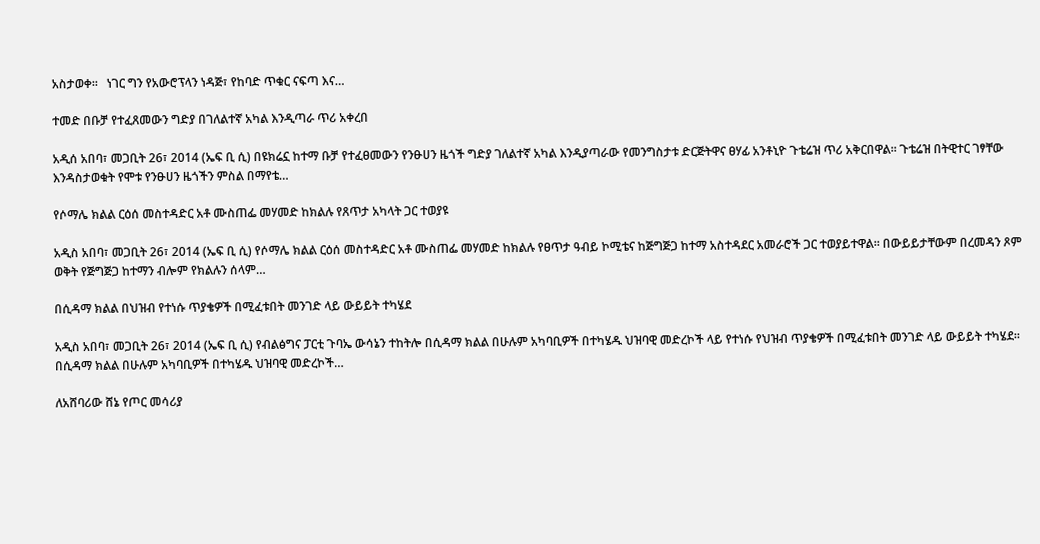አስታወቀ፡፡   ነገር ግን የአውሮፕላን ነዳጅ፣ የከባድ ጥቁር ናፍጣ እና…

ተመድ በቡቻ የተፈጸመውን ግድያ በገለልተኛ አካል እንዲጣራ ጥሪ አቀረበ

አዲሰ አበባ፣ መጋቢት 26፣ 2014 (ኤፍ ቢ ሲ) በዩክሬኗ ከተማ ቡቻ የተፈፀመውን የንፁሀን ዜጎች ግድያ ገለልተኛ አካል እንዲያጣራው የመንግስታቱ ድርጅትዋና ፀሃፊ አንቶኒዮ ጉቴሬዝ ጥሪ አቅርበዋል፡፡ ጉቴሬዝ በትዊተር ገፃቸው እንዳስታወቁት የሞቱ የንፁሀን ዜጎችን ምስል በማየቴ…

የሶማሌ ክልል ርዕሰ መስተዳድር አቶ ሙስጠፌ መሃመድ ከክልሉ የጸጥታ አካላት ጋር ተወያዩ

አዲስ አበባ፣ መጋቢት 26፣ 2014 (ኤፍ ቢ ሲ) የሶማሌ ክልል ርዕሰ መስተዳድር አቶ ሙስጠፌ መሃመድ ከክልሉ የፀጥታ ዓብይ ኮሚቴና ከጅግጅጋ ከተማ አስተዳደር አመራሮች ጋር ተወያይተዋል፡፡ በውይይታቸውም በረመዳን ጾም ወቅት የጅግጅጋ ከተማን ብሎም የክልሉን ሰላም…

በሲዳማ ክልል በህዝብ የተነሱ ጥያቄዎች በሚፈቱበት መንገድ ላይ ውይይት ተካሄደ

አዲስ አበባ፣ መጋቢት 26፣ 2014 (ኤፍ ቢ ሲ) የብልፅግና ፓርቲ ጉባኤ ውሳኔን ተከትሎ በሲዳማ ክልል በሁሉም አካባቢዎች በተካሄዱ ህዝባዊ መድረኮች ላይ የተነሱ የህዝብ ጥያቄዎች በሚፈቱበት መንገድ ላይ ውይይት ተካሄደ። በሲዳማ ክልል በሁሉም አካባቢዎች በተካሄዱ ህዝባዊ መድረኮች…

ለአሸባሪው ሸኔ የጦር መሳሪያ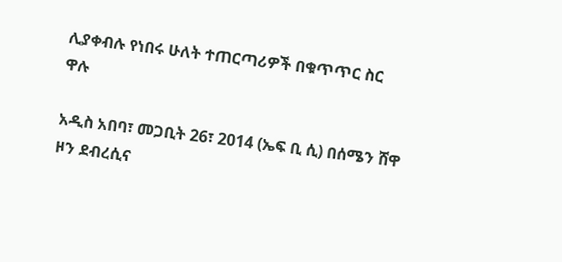ሊያቀብሉ የነበሩ ሁለት ተጠርጣሪዎች በቁጥጥር ስር ዋሉ

አዲስ አበባ፣ መጋቢት 26፣ 2014 (ኤፍ ቢ ሲ) በሰሜን ሸዋ ዞን ደብረሲና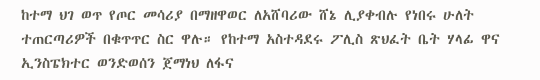ከተማ ህገ ወጥ የጦር መሳሪያ በማዘዋወር ለአሸባሪው ሸኔ ሊያቀብሉ የነበሩ ሁለት ተጠርጣሪዎች በቁጥጥር ስር ዋሉ። የከተማ አስተዳደሩ ፖሊስ ጽህፈት ቤት ሃላፊ ዋና ኢንስፔክተር ወንድወሰን ጀማነህ ለፋና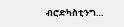ብሮድካስቲንግ…